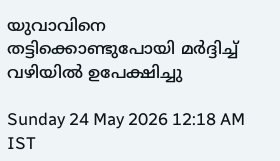യുവാവിനെ തട്ടിക്കൊണ്ടുപോയി മർദ്ദിച്ച് വഴിയിൽ ഉപേക്ഷിച്ചു

Sunday 24 May 2026 12:18 AM IST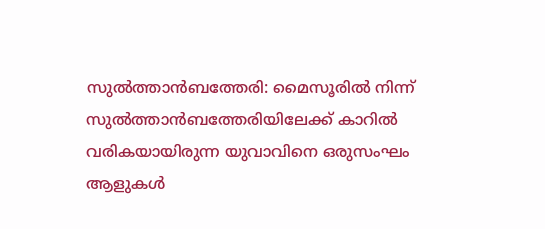സുൽത്താൻബത്തേരി: മൈസൂരിൽ നിന്ന് സുൽത്താൻബത്തേരിയിലേക്ക് കാറിൽ വരികയായിരുന്ന യുവാവിനെ ഒരുസംഘം ആളുകൾ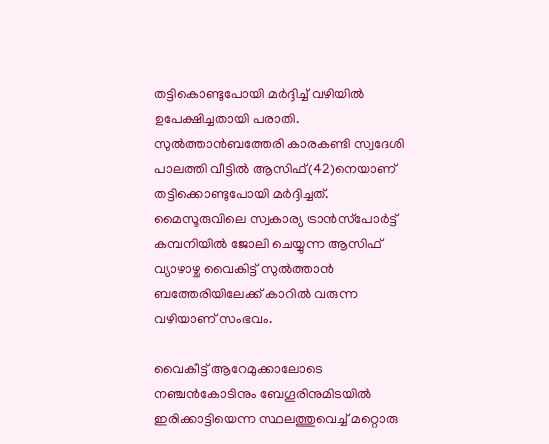തട്ടികൊണ്ടുപോയി മർദ്ദിച്ച് വഴിയിൽ ഉപേക്ഷിച്ചതായി പരാതി. സുൽത്താൻബത്തേരി കാരകണ്ടി സ്വദേശി പാലത്തി വീട്ടിൽ ആസിഫ്(42)നെയാണ് തട്ടിക്കൊണ്ടുപോയി മർദ്ദിച്ചത്. മൈസൂരുവിലെ സ്വകാര്യ ട്രാൻസ്‌പോർട്ട് കമ്പനിയിൽ ജോലി ചെയ്യുന്ന ആസിഫ് വ്യാഴാഴ്ച വൈകിട്ട് സുൽത്താൻ ബത്തേരിയിലേക്ക് കാറിൽ വരുന്ന വഴിയാണ് സംഭവം.

വൈകീട്ട് ആറേമുക്കാലോടെ നഞ്ചൻകോടിനും ബേഗൂരിനുമിടയിൽ ഇരിക്കാട്ടിയെന്ന സ്ഥലത്തുവെച്ച് മറ്റൊരു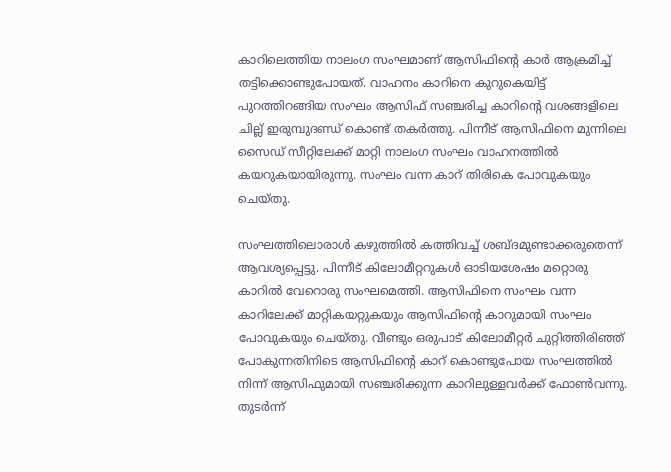കാറിലെത്തിയ നാലംഗ സംഘമാണ് ആസിഫിന്റെ കാർ ആക്രമിച്ച് തട്ടിക്കൊണ്ടുപോയത്. വാഹനം കാറിനെ കുറുകെയിട്ട് പുറത്തിറങ്ങിയ സംഘം ആസിഫ് സഞ്ചരിച്ച കാറിന്റെ വശങ്ങളിലെ ചില്ല് ഇരുമ്പുദണ്ഡ് കൊണ്ട് തകർത്തു. പിന്നീട് ആസിഫിനെ മുന്നിലെ സൈഡ് സീറ്റിലേക്ക് മാറ്റി നാലംഗ സംഘം വാഹനത്തിൽ കയറുകയായിരുന്നു. സംഘം വന്ന കാറ് തിരികെ പോവുകയും ചെയ്തു.

സംഘത്തിലൊരാൾ കഴുത്തിൽ കത്തിവച്ച് ശബ്ദമുണ്ടാക്കരുതെന്ന് ആവശ്യപ്പെട്ടു. പിന്നീട് കിലോമീറ്ററുകൾ ഓടിയശേഷം മറ്റൊരു കാറിൽ വേറൊരു സംഘമെത്തി. ആസിഫിനെ സംഘം വന്ന കാറിലേക്ക് മാറ്റികയറ്റുകയും ആസിഫിന്റെ കാറുമായി സംഘം പോവുകയും ചെയ്തു. വീണ്ടും ഒരുപാട് കിലോമീറ്റർ ചുറ്റിത്തിരിഞ്ഞ് പോകുന്നതിനിടെ ആസിഫിന്റെ കാറ് കൊണ്ടുപോയ സംഘത്തിൽ നിന്ന് ആസിഫുമായി സഞ്ചരിക്കുന്ന കാറിലുള്ളവർക്ക് ഫോൺവന്നു. തുടർന്ന്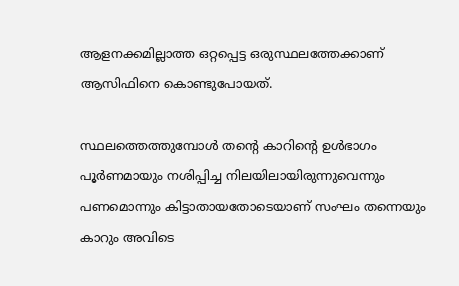ആളനക്കമില്ലാത്ത ഒറ്റപ്പെട്ട ഒരുസ്ഥലത്തേക്കാണ് ആസിഫിനെ കൊണ്ടുപോയത്.

സ്ഥലത്തെത്തുമ്പോൾ തന്റെ കാറിന്റെ ഉൾഭാഗം പൂർണമായും നശിപ്പിച്ച നിലയിലായിരുന്നുവെന്നും പണമൊന്നും കിട്ടാതായതോടെയാണ് സംഘം തന്നെയും കാറും അവിടെ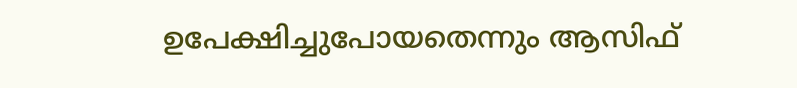ഉപേക്ഷിച്ചുപോയതെന്നും ആസിഫ്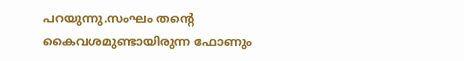പറയുന്നു.സംഘം തന്റെ കൈവശമുണ്ടായിരുന്ന ഫോണും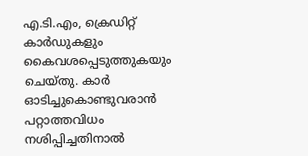എ.ടി.എം, ക്രെഡിറ്റ് കാർഡുകളും കൈവശപ്പെടുത്തുകയും ചെയ്തു. കാർ ഓടിച്ചുകൊണ്ടുവരാൻ പറ്റാത്തവിധം നശിപ്പിച്ചതിനാൽ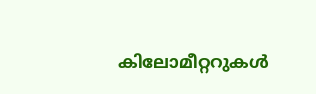കിലോമീറ്ററുകൾ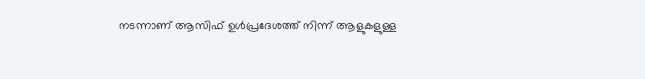നടന്നാണ് ആസിഫ് ഉൾപ്രദേശത്ത് നിന്ന് ആളുകളുള്ള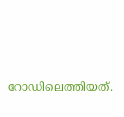റോഡിലെത്തിയത്.